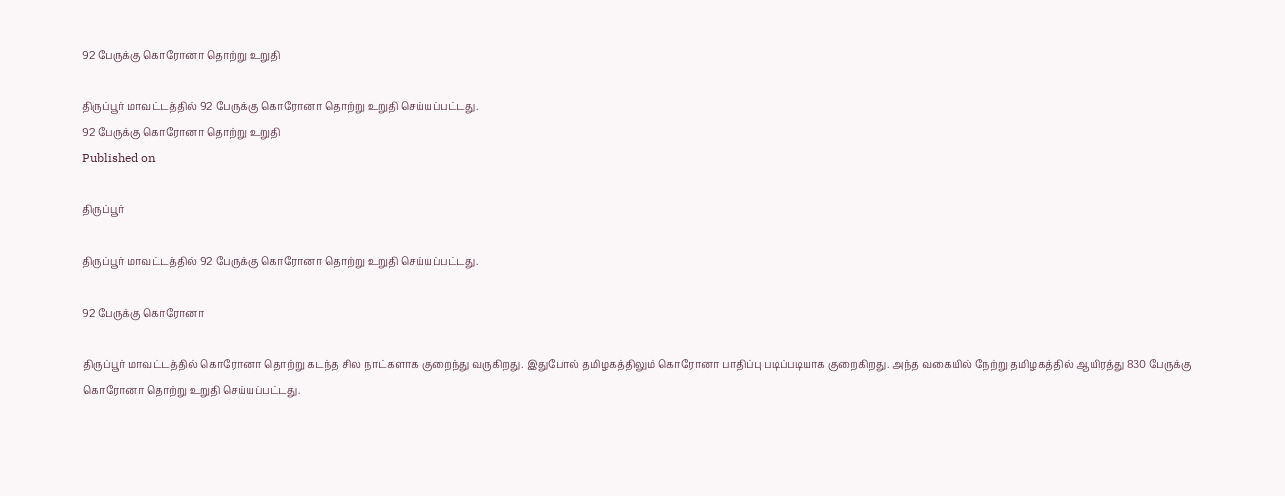92 பேருக்கு கொரோனா தொற்று உறுதி

திருப்பூர் மாவட்டத்தில் 92 பேருக்கு கொரோனா தொற்று உறுதி செய்யப்பட்டது.
92 பேருக்கு கொரோனா தொற்று உறுதி
Published on

திருப்பூர்

திருப்பூர் மாவட்டத்தில் 92 பேருக்கு கொரோனா தொற்று உறுதி செய்யப்பட்டது.

92 பேருக்கு கொரோனா

திருப்பூர் மாவட்டத்தில் கொரோனா தொற்று கடந்த சில நாட்களாக குறைந்து வருகிறது. இதுபோல் தமிழகத்திலும் கொரோனா பாதிப்பு படிப்படியாக குறைகிறது. அந்த வகையில் நேற்று தமிழகத்தில் ஆயிரத்து 830 பேருக்கு கொரோனா தொற்று உறுதி செய்யப்பட்டது.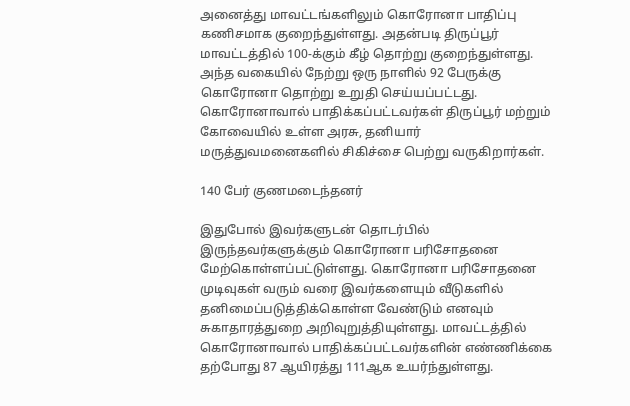அனைத்து மாவட்டங்களிலும் கொரோனா பாதிப்பு கணிசமாக குறைந்துள்ளது. அதன்படி திருப்பூர் மாவட்டத்தில் 100-க்கும் கீழ் தொற்று குறைந்துள்ளது. அந்த வகையில் நேற்று ஒரு நாளில் 92 பேருக்கு கொரோனா தொற்று உறுதி செய்யப்பட்டது. கொரோனாவால் பாதிக்கப்பட்டவர்கள் திருப்பூர் மற்றும் கோவையில் உள்ள அரசு, தனியார் மருத்துவமனைகளில் சிகிச்சை பெற்று வருகிறார்கள்.

140 பேர் குணமடைந்தனர்

இதுபோல் இவர்களுடன் தொடர்பில் இருந்தவர்களுக்கும் கொரோனா பரிசோதனை மேற்கொள்ளப்பட்டுள்ளது. கொரோனா பரிசோதனை முடிவுகள் வரும் வரை இவர்களையும் வீடுகளில் தனிமைப்படுத்திக்கொள்ள வேண்டும் எனவும் சுகாதாரத்துறை அறிவுறுத்தியுள்ளது. மாவட்டத்தில் கொரோனாவால் பாதிக்கப்பட்டவர்களின் எண்ணிக்கை தற்போது 87 ஆயிரத்து 111ஆக உயர்ந்துள்ளது.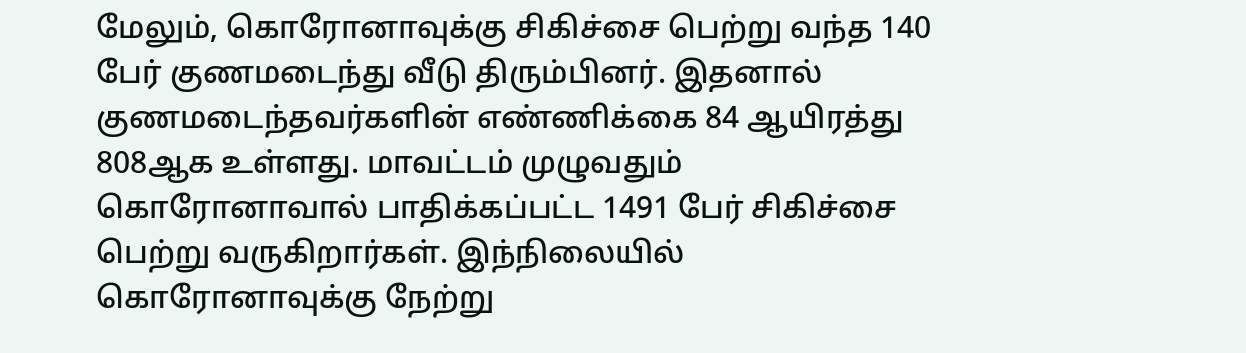மேலும், கொரோனாவுக்கு சிகிச்சை பெற்று வந்த 140 பேர் குணமடைந்து வீடு திரும்பினர். இதனால் குணமடைந்தவர்களின் எண்ணிக்கை 84 ஆயிரத்து 808ஆக உள்ளது. மாவட்டம் முழுவதும் கொரோனாவால் பாதிக்கப்பட்ட 1491 பேர் சிகிச்சை பெற்று வருகிறார்கள். இந்நிலையில் கொரோனாவுக்கு நேற்று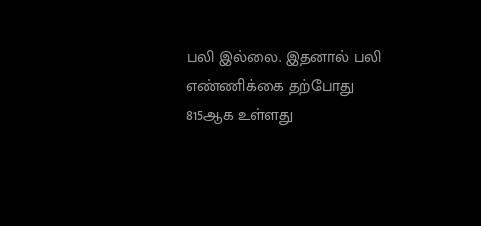பலி இல்லை. இதனால் பலி எண்ணிக்கை தற்போது 815ஆக உள்ளது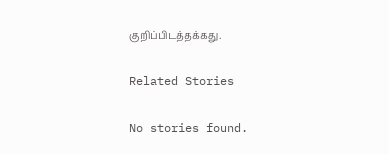குறிப்பிடத்தக்கது.

Related Stories

No stories found.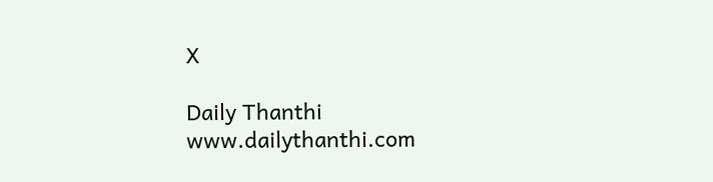X

Daily Thanthi
www.dailythanthi.com